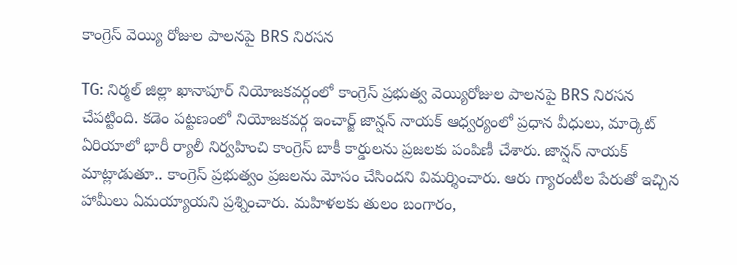కాంగ్రెస్ వెయ్యి రోజుల పాలనపై BRS నిరసన

TG: నిర్మల్ జిల్లా ఖానాపూర్ నియోజకవర్గంలో కాంగ్రెస్ ప్రభుత్వ వెయ్యిరోజుల పాలనపై BRS నిరసన చేపట్టింది. కడెం పట్టణంలో నియోజకవర్గ ఇంచార్జ్ జాన్షన్ నాయక్ ఆధ్వర్యంలో ప్రధాన వీధులు, మార్కెట్ ఏరియాలో భారీ ర్యాలీ నిర్వహించి కాంగ్రెస్ బాకీ కార్డులను ప్రజలకు పంపిణీ చేశారు. జాన్షన్ నాయక్ మాట్లాడుతూ.. కాంగ్రెస్ ప్రభుత్వం ప్రజలను మోసం చేసిందని విమర్శించారు. ఆరు గ్యారంటీల పేరుతో ఇచ్చిన హామీలు ఏమయ్యాయని ప్రశ్నించారు. మహిళలకు తులం బంగారం,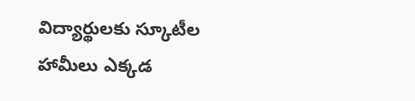విద్యార్థులకు స్కూటీల హామీలు ఎక్కడ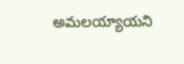అమలయ్యాయని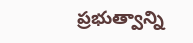ప్రభుత్వాన్ని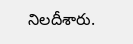నిలదీశారు.